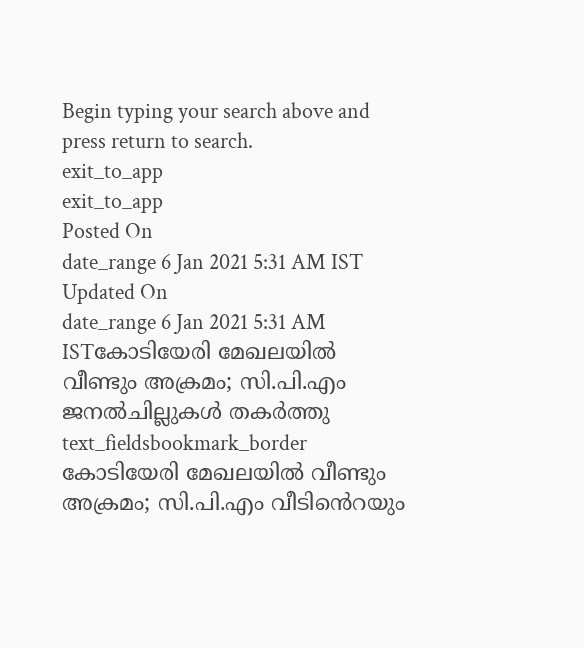Begin typing your search above and press return to search.
exit_to_app
exit_to_app
Posted On
date_range 6 Jan 2021 5:31 AM IST Updated On
date_range 6 Jan 2021 5:31 AM ISTകോടിയേരി മേഖലയിൽ വീണ്ടും അക്രമം; സി.പി.എം ജനൽചില്ലുകൾ തകർത്തു
text_fieldsbookmark_border
കോടിയേരി മേഖലയിൽ വീണ്ടും അക്രമം; സി.പി.എം വീടിൻെറയും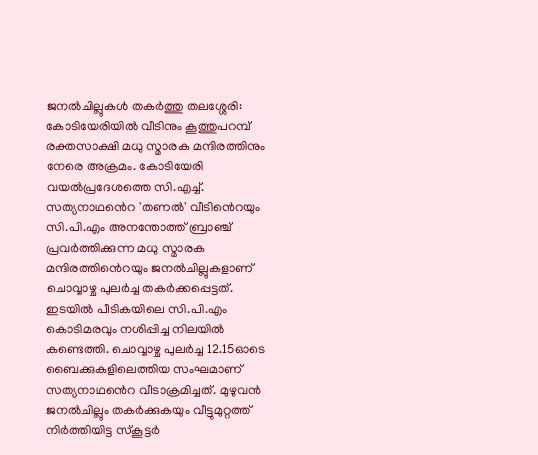ജനൽചില്ലുകൾ തകർത്തു തലശ്ശേരി: കോടിയേരിയിൽ വീടിനും കൂത്തുപറമ്പ് രക്തസാക്ഷി മധു സ്മാരക മന്ദിരത്തിനും നേരെ അക്രമം. കോടിയേരി വയൽപ്രദേശത്തെ സി.എച്ച്. സത്യനാഥൻെറ 'തണൽ' വീടിൻെറയും സി.പി.എം അനന്തോത്ത് ബ്രാഞ്ച് പ്രവർത്തിക്കുന്ന മധു സ്മാരക മന്ദിരത്തിൻെറയും ജനൽചില്ലുകളാണ് ചൊവ്വാഴ്ച പുലർച്ച തകർക്കപ്പെട്ടത്. ഇടയിൽ പീടികയിലെ സി.പി.എം കൊടിമരവും നശിപ്പിച്ച നിലയിൽ കണ്ടെത്തി. ചൊവ്വാഴ്ച പുലർച്ച 12.15ഓടെ ബൈക്കുകളിലെത്തിയ സംഘമാണ് സത്യനാഥൻെറ വീടാക്രമിച്ചത്. മുഴുവൻ ജനൽചില്ലും തകർക്കുകയും വീട്ടുമുറ്റത്ത് നിർത്തിയിട്ട സ്കൂട്ടർ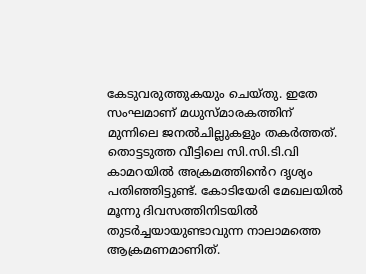കേടുവരുത്തുകയും ചെയ്തു. ഇതേ സംഘമാണ് മധുസ്മാരകത്തിന് മുന്നിലെ ജനൽചില്ലുകളും തകർത്തത്. തൊട്ടടുത്ത വീട്ടിലെ സി.സി.ടി.വി കാമറയിൽ അക്രമത്തിൻെറ ദൃശ്യം പതിഞ്ഞിട്ടുണ്ട്. കോടിയേരി മേഖലയിൽ മൂന്നു ദിവസത്തിനിടയിൽ തുടർച്ചയായുണ്ടാവുന്ന നാലാമത്തെ ആക്രമണമാണിത്.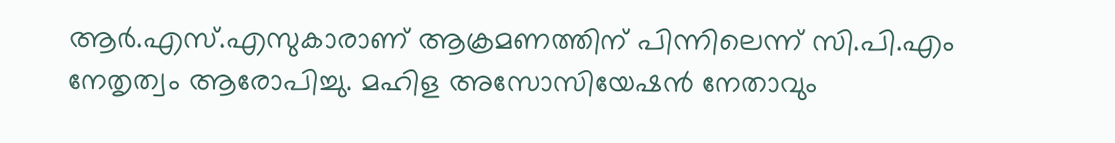ആർ.എസ്.എസുകാരാണ് ആക്രമണത്തിന് പിന്നിലെന്ന് സി.പി.എം നേതൃത്വം ആരോപിച്ചു. മഹിള അസോസിയേഷൻ നേതാവും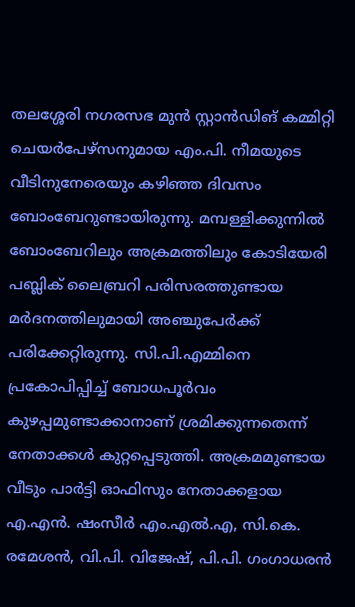തലശ്ശേരി നഗരസഭ മുൻ സ്റ്റാൻഡിങ് കമ്മിറ്റി ചെയർപേഴ്സനുമായ എം.പി. നീമയുടെ വീടിനുനേരെയും കഴിഞ്ഞ ദിവസം ബോംബേറുണ്ടായിരുന്നു. മമ്പള്ളിക്കുന്നിൽ ബോംബേറിലും അക്രമത്തിലും കോടിയേരി പബ്ലിക് ലൈബ്രറി പരിസരത്തുണ്ടായ മർദനത്തിലുമായി അഞ്ചുപേർക്ക് പരിക്കേറ്റിരുന്നു. സി.പി.എമ്മിനെ പ്രകോപിപ്പിച്ച് ബോധപൂർവം കുഴപ്പമുണ്ടാക്കാനാണ് ശ്രമിക്കുന്നതെന്ന് നേതാക്കൾ കുറ്റപ്പെടുത്തി. അക്രമമുണ്ടായ വീടും പാർട്ടി ഓഫിസും നേതാക്കളായ എ.എൻ. ഷംസീർ എം.എൽ.എ, സി.കെ. രമേശൻ, വി.പി. വിജേഷ്, പി.പി. ഗംഗാധരൻ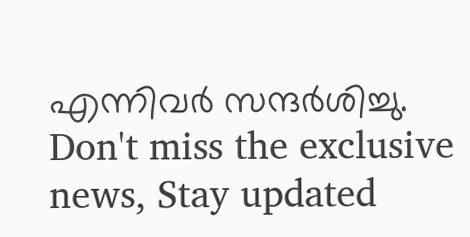എന്നിവർ സന്ദർശിച്ചു.
Don't miss the exclusive news, Stay updated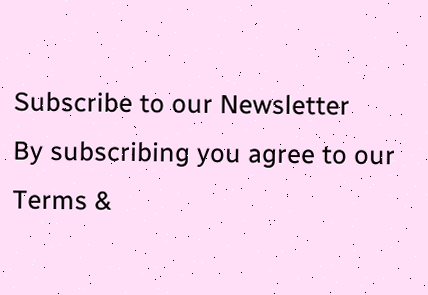Subscribe to our Newsletter
By subscribing you agree to our Terms &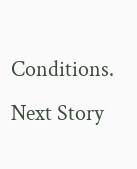Conditions.
Next Story